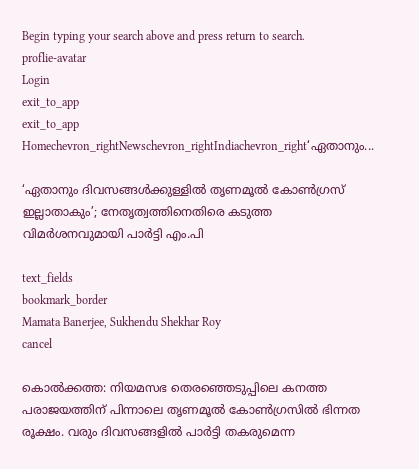Begin typing your search above and press return to search.
proflie-avatar
Login
exit_to_app
exit_to_app
Homechevron_rightNewschevron_rightIndiachevron_right‘ഏതാനും...

‘ഏതാനും ദിവസങ്ങൾക്കുള്ളിൽ തൃണമൂൽ കോൺഗ്രസ് ഇല്ലാതാകും’; നേതൃത്വത്തിനെതിരെ കടുത്ത വിമർശനവുമായി പാർട്ടി എം.പി

text_fields
bookmark_border
Mamata Banerjee, Sukhendu Shekhar Roy
cancel

കൊൽക്കത്ത: നിയമസഭ തെരഞ്ഞെടുപ്പിലെ കനത്ത പരാജയത്തിന് പിന്നാലെ തൃണമൂൽ കോൺഗ്രസിൽ ഭിന്നത രൂക്ഷം. വരും ദിവസങ്ങളിൽ പാർട്ടി തകരുമെന്ന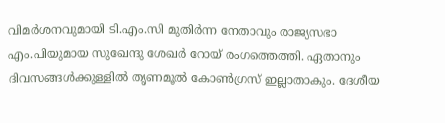വിമർശനവുമായി ടി.എം.സി മുതിർന്ന നേതാവും രാജ്യസഭാ എം.പിയുമായ സുഖേന്ദു ശേഖർ റോയ് രംഗത്തെത്തി. ഏതാനും ദിവസങ്ങൾക്കുള്ളിൽ തൃണമൂൽ കോൺഗ്രസ് ഇല്ലാതാകും. ദേശീയ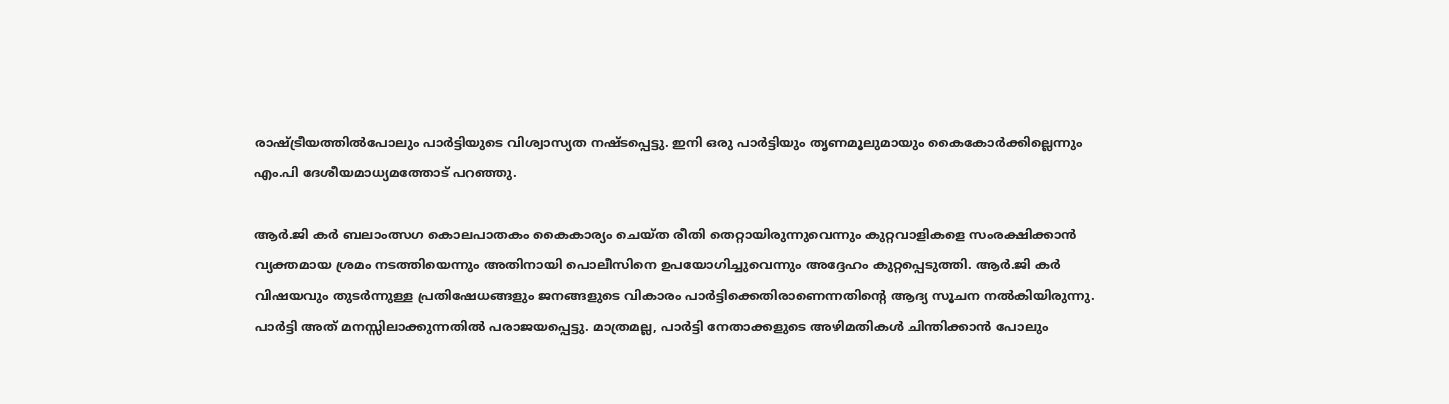രാഷ്ട്രീയത്തിൽപോലും പാർട്ടിയുടെ വിശ്വാസ്യത നഷ്ടപ്പെട്ടു. ഇനി ഒരു പാർട്ടിയും തൃണമൂലുമായും കൈകോർക്കില്ലെന്നും എം.പി ദേശീയമാധ്യമത്തോട് പറഞ്ഞു.

ആർ.ജി കർ ബലാംത്സഗ കൊലപാതകം കൈകാര്യം ചെയ്ത രീതി തെറ്റായിരുന്നുവെന്നും കുറ്റവാളികളെ സംരക്ഷിക്കാൻ വ്യക്തമായ ശ്രമം നടത്തിയെന്നും അതിനായി പൊലീസിനെ ഉപയോഗിച്ചുവെന്നും അദ്ദേഹം കുറ്റപ്പെടുത്തി. ആർ.ജി കർ വിഷയവും തുടർന്നുള്ള പ്രതിഷേധങ്ങളും ജനങ്ങളുടെ വികാരം പാർട്ടിക്കെതിരാണെന്നതിന്റെ ആദ്യ സൂചന നൽകിയിരുന്നു. പാർട്ടി അത് മനസ്സിലാക്കുന്നതിൽ പരാജയപ്പെട്ടു. മാത്രമല്ല, പാർട്ടി നേതാക്കളുടെ അഴിമതികൾ ചിന്തിക്കാൻ പോലും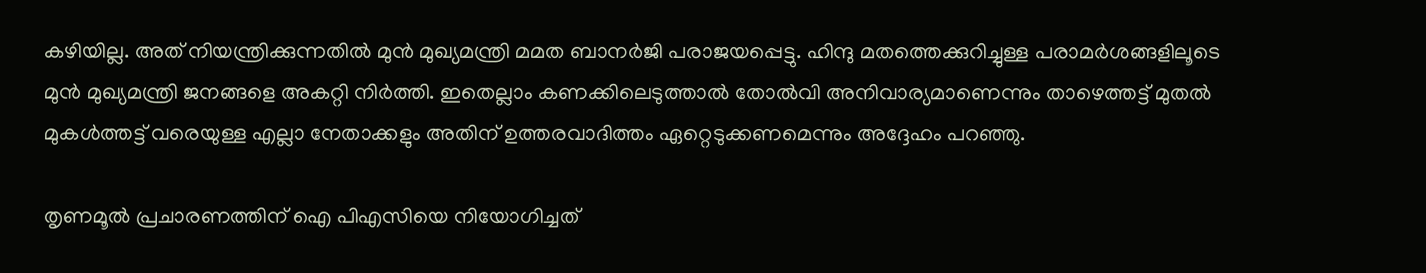കഴിയില്ല. അത് നിയന്ത്രിക്കുന്നതിൽ മുൻ മുഖ്യമന്ത്രി മമത ബാനർജി പരാജയപ്പെട്ടു. ഹിന്ദു മതത്തെക്കുറിച്ചുള്ള പരാമർശങ്ങളിലൂടെ മുൻ മുഖ്യമന്ത്രി ജനങ്ങളെ അകറ്റി നിർത്തി. ഇതെല്ലാം കണക്കിലെടുത്താൽ തോൽവി അനിവാര്യമാണെന്നും താഴെത്തട്ട് മുതൽ മുകൾത്തട്ട് വരെയുള്ള എല്ലാ നേതാക്കളും അതിന് ഉത്തരവാദിത്തം ഏറ്റെടുക്കണമെന്നും അദ്ദേഹം പറഞ്ഞു.

തൃണമൂൽ പ്രചാരണത്തിന് ഐ പിഎസിയെ നിയോഗിച്ചത്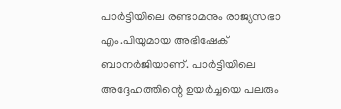പാർട്ടിയിലെ രണ്ടാമനും രാജ്യസഭാ എം.പിയുമായ അഭിഷേക് ബാനർജിയാണ്. പാർട്ടിയിലെ അദ്ദേഹത്തിന്റെ ഉയർച്ചയെ പലരും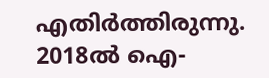എതിർത്തിരുന്നു. 2018ൽ ഐ-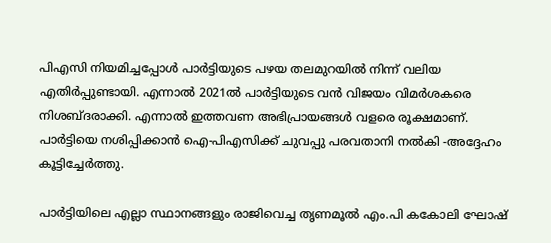പിഎസി നിയമിച്ചപ്പോൾ പാർട്ടിയുടെ പഴയ തലമുറയിൽ നിന്ന് വലിയ എതിർപ്പുണ്ടായി. എന്നാൽ 2021ൽ പാർട്ടിയുടെ വൻ വിജയം വിമർശകരെ നിശബ്ദരാക്കി. എന്നാൽ ഇത്തവണ അഭിപ്രായങ്ങൾ വളരെ രൂക്ഷമാണ്. പാർട്ടിയെ നശിപ്പിക്കാൻ ഐ-പിഎസിക്ക് ചുവപ്പു പരവതാനി നൽകി -അദ്ദേഹം കൂട്ടിച്ചേർത്തു.

പാർട്ടിയിലെ എല്ലാ സ്ഥാനങ്ങളും രാജിവെച്ച തൃണമൂൽ എം.പി കകോലി ഘോഷ്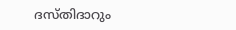ദസ്തിദാറും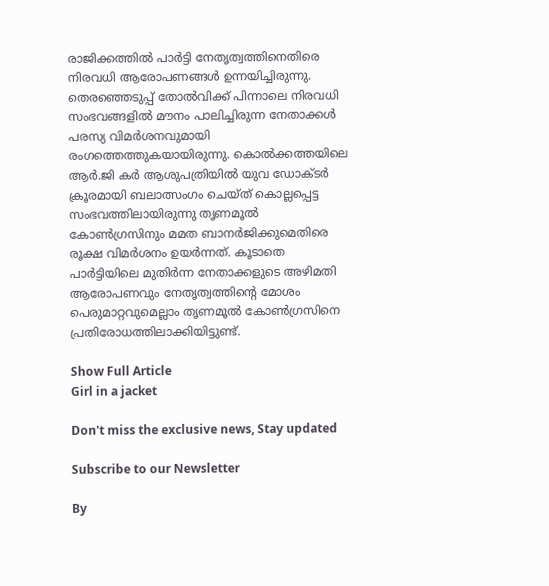രാജിക്കത്തിൽ പാർട്ടി നേതൃത്വത്തിനെതിരെ നിരവധി ആരോപണങ്ങൾ ഉന്നയിച്ചിരുന്നു. തെരഞ്ഞെടുപ്പ് തോൽവിക്ക് പിന്നാലെ നിരവധി സംഭവങ്ങളിൽ മൗനം പാലിച്ചിരുന്ന നേതാക്കൾ പരസ്യ വിമർശനവുമായി രംഗത്തെത്തുകയായിരുന്നു. കൊൽക്കത്തയിലെ ആർ.ജി കർ ആശുപത്രിയിൽ യുവ ഡോക്ടർ ക്രൂരമായി ബലാത്സംഗം ചെയ്ത് കൊല്ലപ്പെട്ട സംഭവത്തിലായിരുന്നു തൃണമൂൽ കോൺഗ്രസിനും മമത ബാനർജിക്കുമെതിരെ രൂക്ഷ വിമർശനം ഉയർന്നത്. കൂടാതെ പാർട്ടിയിലെ മുതിർന്ന നേതാക്കളുടെ അഴിമതി ആരോപണവും നേതൃത്വത്തിന്റെ മോശം പെരുമാറ്റവുമെല്ലാം തൃണമൂൽ കോൺഗ്രസിനെ പ്രതിരോധത്തിലാക്കിയിട്ടുണ്ട്.

Show Full Article
Girl in a jacket

Don't miss the exclusive news, Stay updated

Subscribe to our Newsletter

By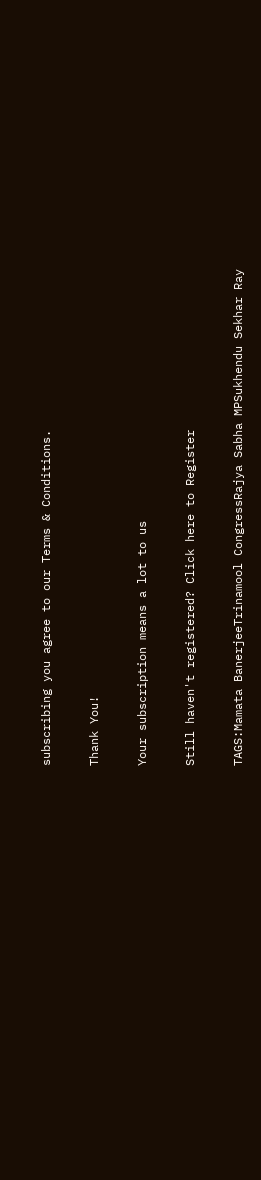subscribing you agree to our Terms & Conditions.

Thank You!

Your subscription means a lot to us

Still haven't registered? Click here to Register

TAGS:Mamata BanerjeeTrinamool CongressRajya Sabha MPSukhendu Sekhar Ray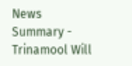News Summary - Trinamool Will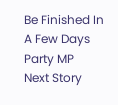Be Finished In A Few Days Party MP
Next Story